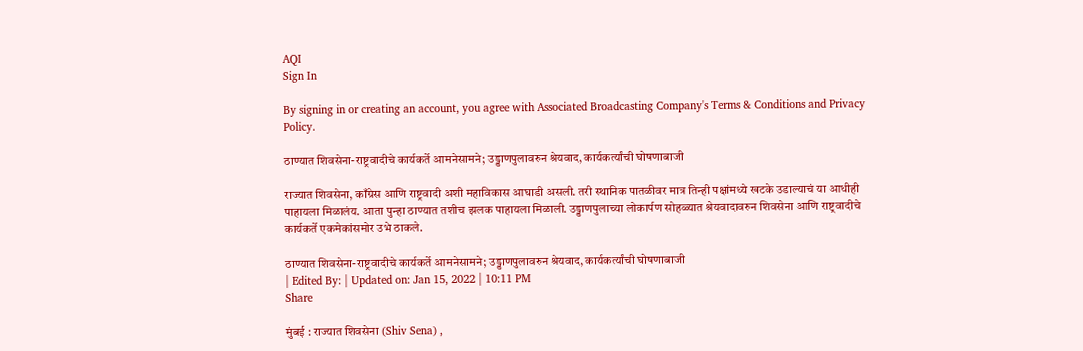AQI
Sign In

By signing in or creating an account, you agree with Associated Broadcasting Company's Terms & Conditions and Privacy Policy.

ठाण्यात शिवसेना-राष्ट्रवादीचे कार्यकर्ते आमनेसामने; उड्डाणपुलावरुन श्रेयवाद, कार्यकर्त्यांची घोषणाबाजी

राज्यात शिवसेना, काँग्रेस आणि राष्ट्रवादी अशी महाविकास आघाडी असली. तरी स्थानिक पातळीवर मात्र तिन्ही पक्षांमध्ये खटके उडाल्याचं या आधीही पाहायला मिळालंय. आता पुन्हा ठाण्यात तशीच झलक पाहायला मिळाली. उड्डाणपुलाच्या लोकार्पण सोहळ्यात श्रेयवादावरुन शिवसेना आणि राष्ट्रवादीचे कार्यकर्ते एकमेकांसमोर उभे ठाकले.

ठाण्यात शिवसेना-राष्ट्रवादीचे कार्यकर्ते आमनेसामने; उड्डाणपुलावरुन श्रेयवाद, कार्यकर्त्यांची घोषणाबाजी
| Edited By: | Updated on: Jan 15, 2022 | 10:11 PM
Share

मुंबई : राज्यात शिवसेना (Shiv Sena) ,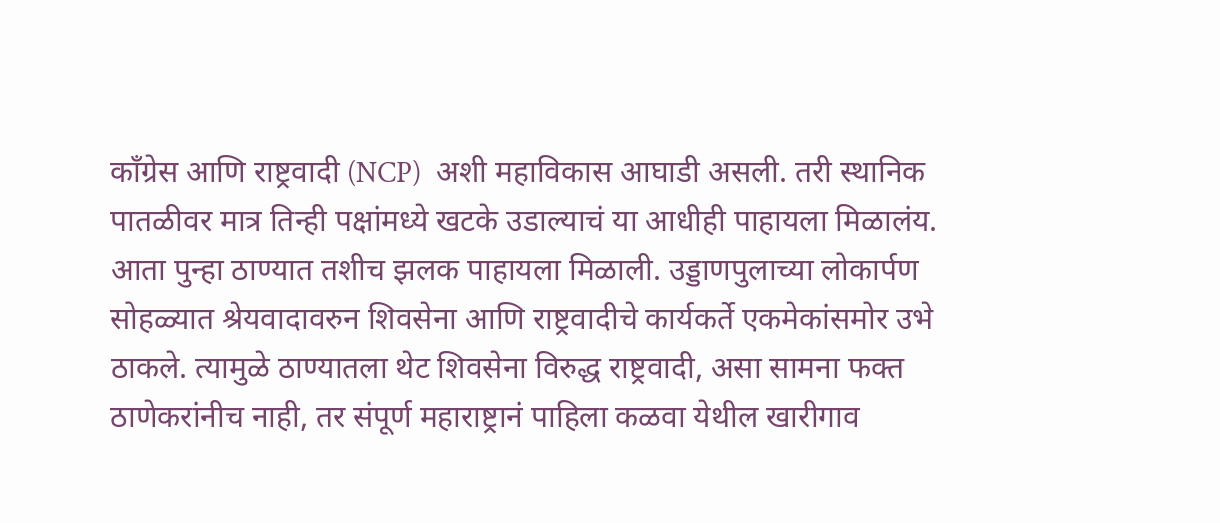काँग्रेस आणि राष्ट्रवादी (NCP)  अशी महाविकास आघाडी असली. तरी स्थानिक पातळीवर मात्र तिन्ही पक्षांमध्ये खटके उडाल्याचं या आधीही पाहायला मिळालंय. आता पुन्हा ठाण्यात तशीच झलक पाहायला मिळाली. उड्डाणपुलाच्या लोकार्पण सोहळ्यात श्रेयवादावरुन शिवसेना आणि राष्ट्रवादीचे कार्यकर्ते एकमेकांसमोर उभे ठाकले. त्यामुळे ठाण्यातला थेट शिवसेना विरुद्ध राष्ट्रवादी, असा सामना फक्त ठाणेकरांनीच नाही, तर संपूर्ण महाराष्ट्रानं पाहिला कळवा येथील खारीगाव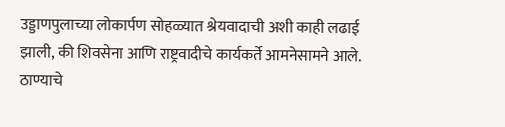उड्डाणपुलाच्या लोकार्पण सोहळ्यात श्रेयवादाची अशी काही लढाई झाली, की शिवसेना आणि राष्ट्रवादीचे कार्यकर्ते आमनेसामने आले. ठाण्याचे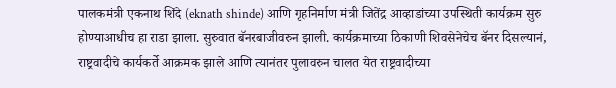पालकमंत्री एकनाथ शिंदे (eknath shinde) आणि गृहनिर्माण मंत्री जितेंद्र आव्हाडांच्या उपस्थिती कार्यक्रम सुरु होण्याआधीच हा राडा झाला. सुरुवात बॅनरबाजीवरुन झाली. कार्यक्रमाच्या ठिकाणी शिवसेनेचेच बॅनर दिसल्यानं, राष्ट्रवादीचे कार्यकर्ते आक्रमक झाले आणि त्यानंतर पुलावरुन चालत येत राष्ट्रवादीच्या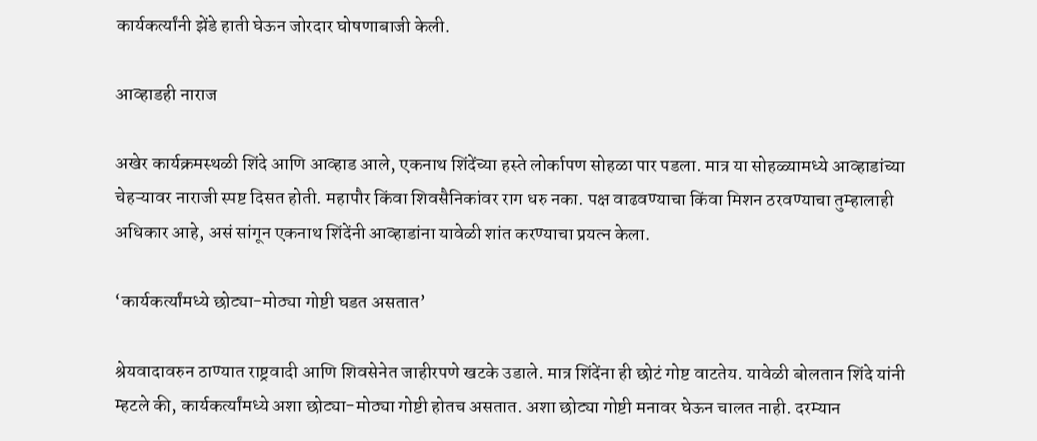कार्यकर्त्यांनी झेंडे हाती घेऊन जोरदार घोषणाबाजी केली.

आव्हाडही नाराज

अखेर कार्यक्रमस्थळी शिंदे आणि आव्हाड आले, एकनाथ शिंदेंच्या हस्ते लोर्कापण सोहळा पार पडला. मात्र या सोहळ्यामध्ये आव्हाडांच्या चेहऱ्यावर नाराजी स्पष्ट दिसत होती. महापौर किंवा शिवसैनिकांवर राग धरु नका. पक्ष वाढवण्याचा किंवा मिशन ठरवण्याचा तुम्हालाही अधिकार आहे, असं सांगून एकनाथ शिंदेंनी आव्हाडांना यावेळी शांत करण्याचा प्रयत्न केला.

‘कार्यकर्त्यांमध्ये छोट्या-मोठ्या गोष्टी घडत असतात’

श्रेयवादावरुन ठाण्यात राष्ट्रवादी आणि शिवसेनेत जाहीरपणे खटके उडाले. मात्र शिंदेंना ही छोटं गोष्ट वाटतेय. यावेळी बोलतान शिंदे यांनी म्हटले की, कार्यकर्त्यांमध्ये अशा छोट्या-मोठ्या गोष्टी होतच असतात. अशा छोट्या गोष्टी मनावर घेऊन चालत नाही. दरम्यान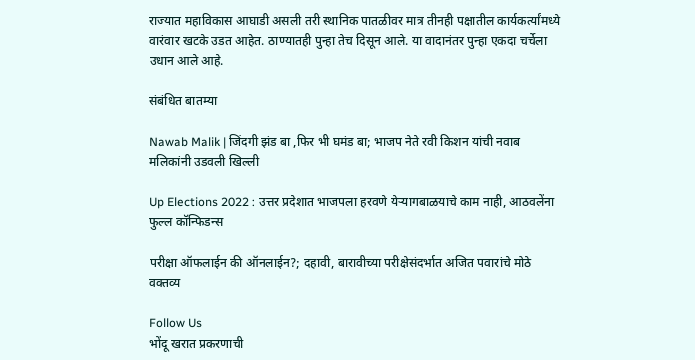राज्यात महाविकास आघाडी असली तरी स्थानिक पातळीवर मात्र तीनही पक्षातील कार्यकर्त्यांमध्ये वारंवार खटके उडत आहेत. ठाण्यातही पुन्हा तेच दिसून आले. या वादानंतर पुन्हा एकदा चर्चेला उधान आले आहे.

संबंधित बातम्या

Nawab Malik | जिंदगी झंड बा ,फिर भी घमंड बा; भाजप नेते रवी किशन यांची नवाब मलिकांनी उडवली खिल्ली

Up Elections 2022 : उत्तर प्रदेशात भाजपला हरवणे येऱ्यागबाळयाचे काम नाही, आठवलेंना फुल्ल कॉन्फिडन्स

परीक्षा ऑफलाईन की ऑनलाईन?; दहावी, बारावीच्या परीक्षेसंदर्भात अजित पवारांचे मोठे वक्तव्य

Follow Us
भोंदू खरात प्रकरणाची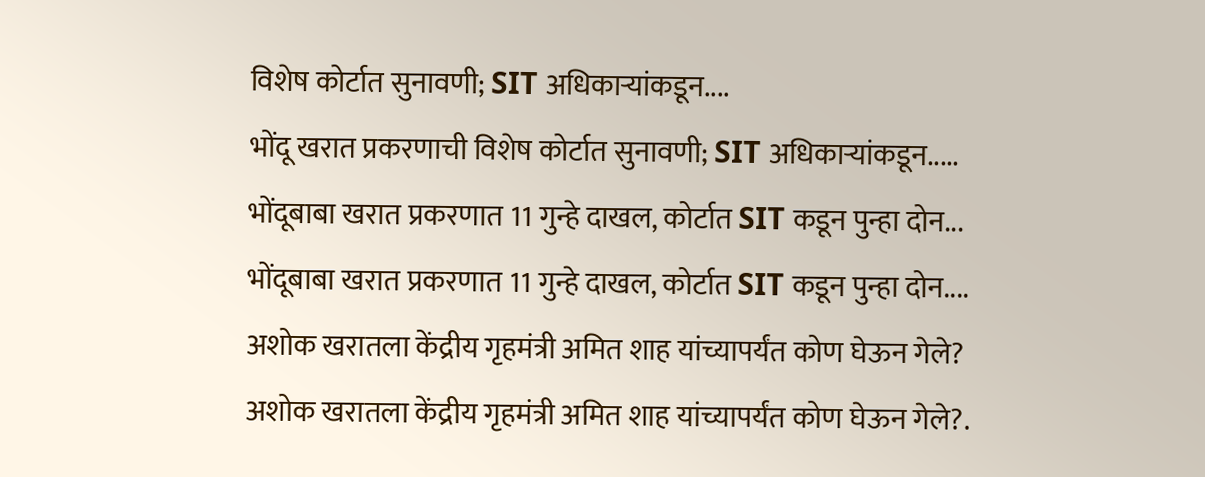विशेष कोर्टात सुनावणी; SIT अधिकाऱ्यांकडून....
भोंदू खरात प्रकरणाची विशेष कोर्टात सुनावणी; SIT अधिकाऱ्यांकडून.....
भोंदूबाबा खरात प्रकरणात 11 गुन्हे दाखल, कोर्टात SIT कडून पुन्हा दोन...
भोंदूबाबा खरात प्रकरणात 11 गुन्हे दाखल, कोर्टात SIT कडून पुन्हा दोन....
अशोक खरातला केंद्रीय गृहमंत्री अमित शाह यांच्यापर्यंत कोण घेऊन गेले?
अशोक खरातला केंद्रीय गृहमंत्री अमित शाह यांच्यापर्यंत कोण घेऊन गेले?.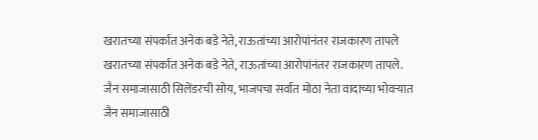खरातच्या संपर्कात अनेक बडे नेते, राऊतांच्या आरोपांनंतर राजकारण तापले
खरातच्या संपर्कात अनेक बडे नेते, राऊतांच्या आरोपांनंतर राजकारण तापले.
जैन समाजासाठी सिलेंडरची सोय, भाजपचा सर्वात मोठा नेता वादाच्या भोवऱ्यात
जैन समाजासाठी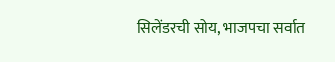सिलेंडरची सोय, भाजपचा सर्वात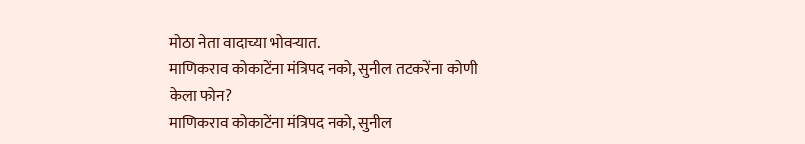मोठा नेता वादाच्या भोवऱ्यात.
माणिकराव कोकाटेंना मंत्रिपद नको, सुनील तटकरेंना कोणी केला फोन?
माणिकराव कोकाटेंना मंत्रिपद नको, सुनील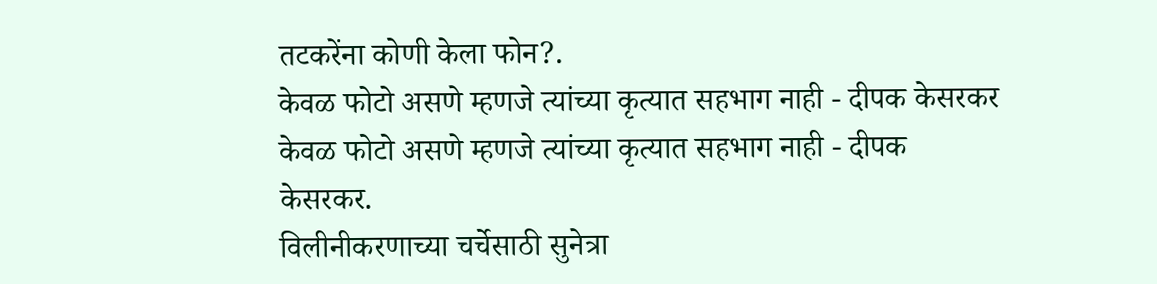तटकरेंना कोणी केला फोन?.
केवळ फोटो असणे म्हणजे त्यांच्या कृत्यात सहभाग नाही - दीपक केसरकर
केवळ फोटो असणे म्हणजे त्यांच्या कृत्यात सहभाग नाही - दीपक केसरकर.
विलीनीकरणाच्या चर्चेसाठी सुनेत्रा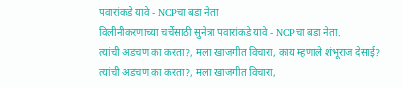पवारांकडे यावे - NCPचा बडा नेता
विलीनीकरणाच्या चर्चेसाठी सुनेत्रा पवारांकडे यावे - NCPचा बडा नेता.
त्यांची अडचण का करता?, मला खाजगीत विचारा, काय म्हणाले शंभूराज देसाई?
त्यांची अडचण का करता?, मला खाजगीत विचारा,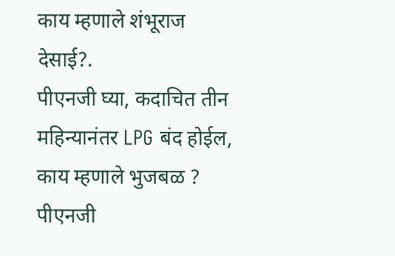काय म्हणाले शंभूराज देसाई?.
पीएनजी घ्या, कदाचित तीन महिन्यानंतर LPG बंद होईल, काय म्हणाले भुजबळ ?
पीएनजी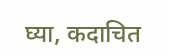घ्या, कदाचित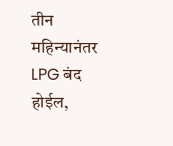तीन महिन्यानंतर LPG बंद होईल,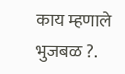काय म्हणाले भुजबळ ?.